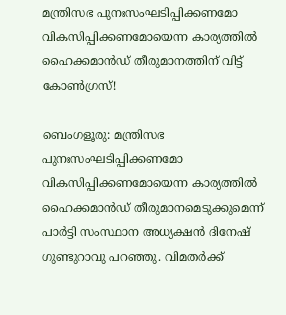മന്ത്രിസഭ പുനഃസംഘടിപ്പിക്കണമോ വികസിപ്പിക്കണമോയെന്ന കാര്യത്തിൽ ഹൈക്കമാൻഡ് തീരുമാനത്തിന് വിട്ട് കോൺഗ്രസ്!

ബെംഗളൂരു: മന്ത്രിസഭ പുനഃസംഘടിപ്പിക്കണമോ വികസിപ്പിക്കണമോയെന്ന കാര്യത്തിൽ ഹൈക്കമാൻഡ് തീരുമാനമെടുക്കുമെന്ന് പാർട്ടി സംസ്ഥാന അധ്യക്ഷൻ ദിനേഷ് ഗുണ്ടുറാവു പറഞ്ഞു. വിമതർക്ക്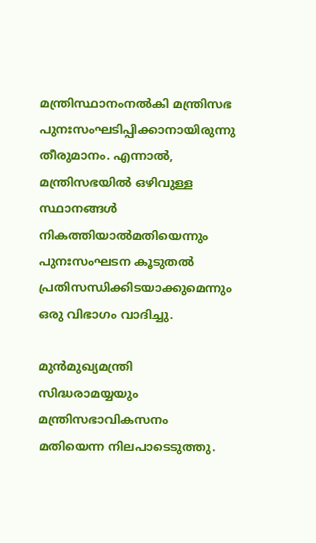മന്ത്രിസ്ഥാനംനൽകി മന്ത്രിസഭ പുനഃസംഘടിപ്പിക്കാനായിരുന്നു തീരുമാനം. എന്നാൽ, മന്ത്രിസഭയിൽ ഒഴിവുള്ള സ്ഥാനങ്ങൾ നികത്തിയാൽമതിയെന്നും പുനഃസംഘടന കൂടുതൽ പ്രതിസന്ധിക്കിടയാക്കുമെന്നും ഒരു വിഭാഗം വാദിച്ചു.

മുൻമുഖ്യമന്ത്രി സിദ്ധരാമയ്യയും മന്ത്രിസഭാവികസനം മതിയെന്ന നിലപാടെടുത്തു.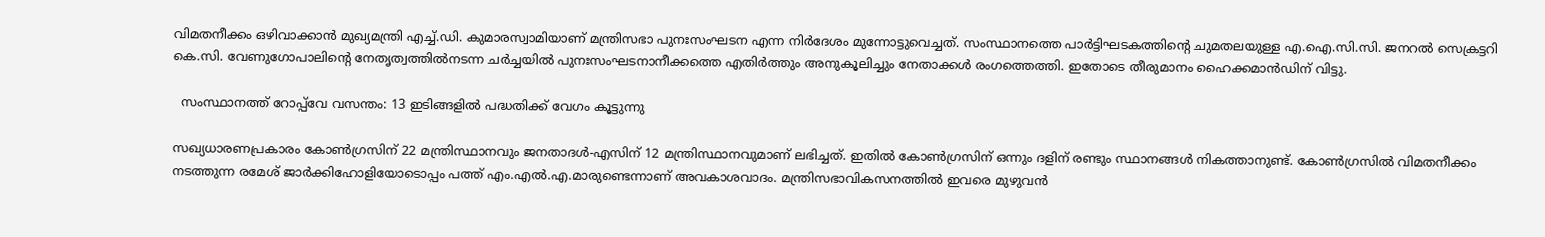വിമതനീക്കം ഒഴിവാക്കാൻ മുഖ്യമന്ത്രി എച്ച്.ഡി. കുമാരസ്വാമിയാണ് മന്ത്രിസഭാ പുനഃസംഘടന എന്ന നിർദേശം മുന്നോട്ടുവെച്ചത്. സംസ്ഥാനത്തെ പാർട്ടിഘടകത്തിന്റെ ചുമതലയുള്ള എ.ഐ.സി.സി. ജനറൽ സെക്രട്ടറി കെ.സി. വേണുഗോപാലിന്റെ നേതൃത്വത്തിൽനടന്ന ചർച്ചയിൽ പുനഃസംഘടനാനീക്കത്തെ എതിർത്തും അനുകൂലിച്ചും നേതാക്കൾ രംഗത്തെത്തി. ഇതോടെ തീരുമാനം ഹൈക്കമാൻഡിന് വിട്ടു.

  സംസ്ഥാനത്ത് റോപ്പ്‌വേ വസന്തം: 13 ഇടിങ്ങളിൽ പദ്ധതിക്ക് വേഗം കൂട്ടുന്നു

സഖ്യധാരണപ്രകാരം കോൺഗ്രസിന് 22 മന്ത്രിസ്ഥാനവും ജനതാദൾ-എസിന് 12 മന്ത്രിസ്ഥാനവുമാണ് ലഭിച്ചത്. ഇതിൽ കോൺഗ്രസിന് ഒന്നും ദളിന് രണ്ടും സ്ഥാനങ്ങൾ നികത്താനുണ്ട്. കോൺഗ്രസിൽ വിമതനീക്കം നടത്തുന്ന രമേശ് ജാർക്കിഹോളിയോടൊപ്പം പത്ത് എം.എൽ.എ.മാരുണ്ടെന്നാണ് അവകാശവാദം. മന്ത്രിസഭാവികസനത്തിൽ ഇവരെ മുഴുവൻ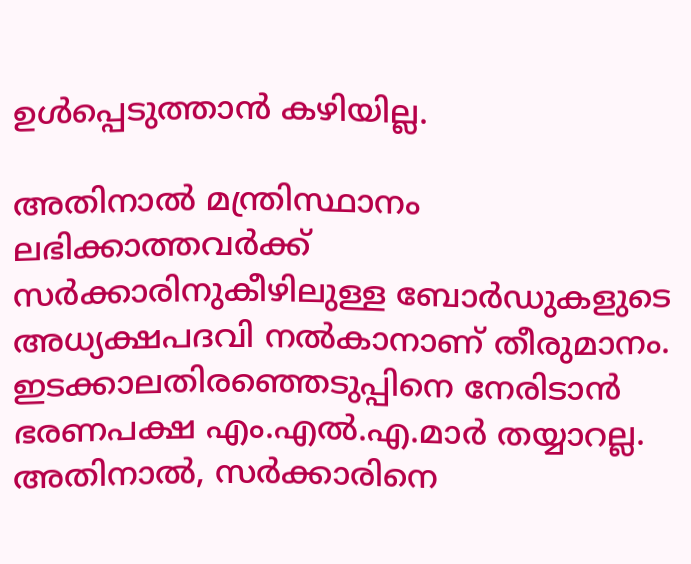ഉൾപ്പെടുത്താൻ കഴിയില്ല.

അതിനാൽ മന്ത്രിസ്ഥാനം ലഭിക്കാത്തവർക്ക് സർക്കാരിനുകീഴിലുള്ള ബോർഡുകളുടെ അധ്യക്ഷപദവി നൽകാനാണ് തീരുമാനം. ഇടക്കാലതിരഞ്ഞെടുപ്പിനെ നേരിടാൻ ഭരണപക്ഷ എം.എൽ.എ.മാർ തയ്യാറല്ല. അതിനാൽ, സർക്കാരിനെ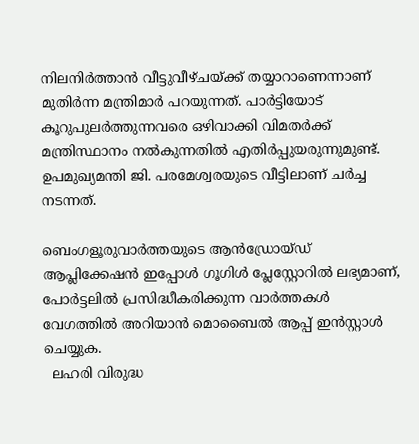നിലനിർത്താൻ വീട്ടുവീഴ്ചയ്ക്ക് തയ്യാറാണെന്നാണ് മുതിർന്ന മന്ത്രിമാർ പറയുന്നത്. പാർട്ടിയോട് കൂറുപുലർത്തുന്നവരെ ഒഴിവാക്കി വിമതർക്ക് മന്ത്രിസ്ഥാനം നൽകുന്നതിൽ എതിർപ്പുയരുന്നുമുണ്ട്. ഉപമുഖ്യമന്തി ജി. പരമേശ്വരയുടെ വീട്ടിലാണ് ചർച്ച നടന്നത്.

ബെംഗളൂരുവാർത്തയുടെ ആൻഡ്രോയ്ഡ് ആപ്ലിക്കേഷൻ ഇപ്പോൾ ഗൂഗിൾ പ്ലേസ്റ്റോറിൽ ലഭ്യമാണ്, പോർട്ടലിൽ പ്രസിദ്ധീകരിക്കുന്ന വാർത്തകൾ വേഗത്തിൽ അറിയാൻ മൊബൈൽ ആപ്പ് ഇൻസ്റ്റാൾ ചെയ്യുക.
  ലഹരി വിരുദ്ധ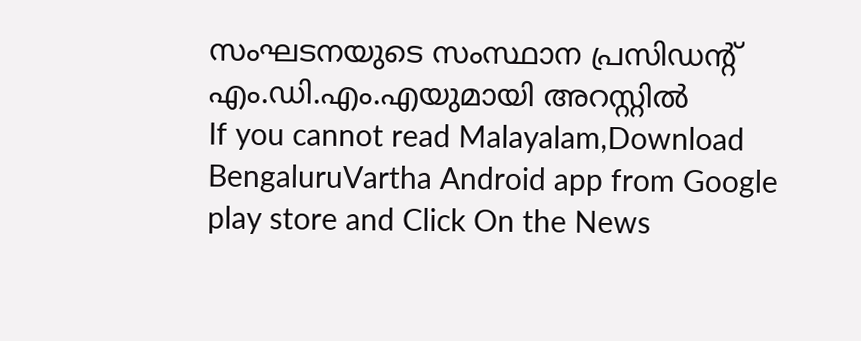സംഘടനയുടെ സംസ്ഥാന പ്രസിഡന്റ് എം.ഡി.എം.എയുമായി അറസ്റ്റില്‍
If you cannot read Malayalam,Download BengaluruVartha Android app from Google play store and Click On the News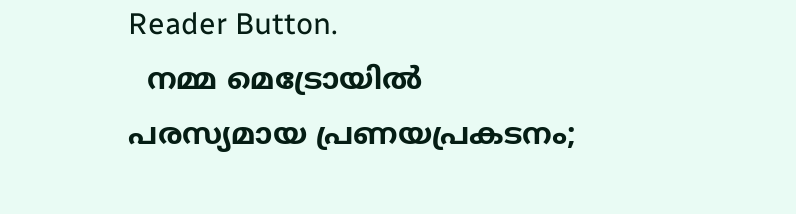Reader Button.
  നമ്മ മെട്രോയിൽ പരസ്യമായ പ്രണയപ്രകടനം;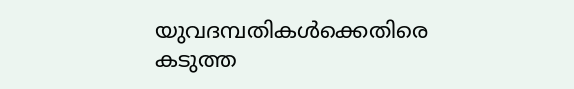യുവദമ്പതികൾക്കെതിരെ കടുത്ത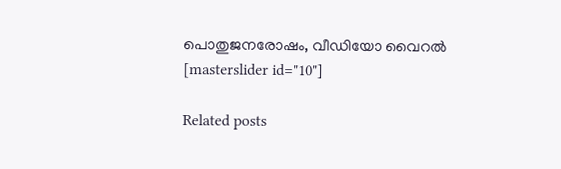പൊതുജനരോഷം, വീഡിയോ വൈറൽ
[masterslider id="10"]

Related posts